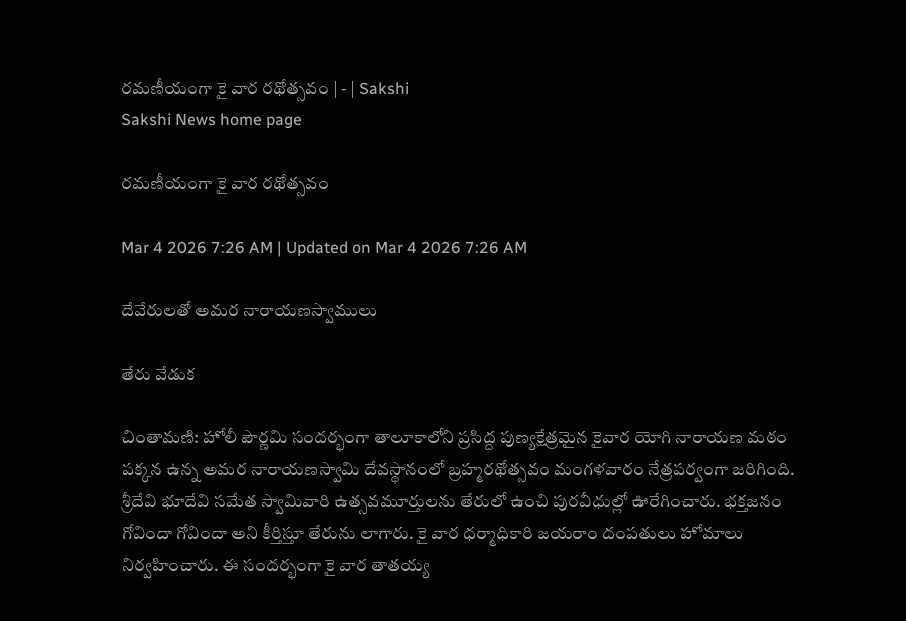రమణీయంగా కై వార రథోత్సవం | - | Sakshi
Sakshi News home page

రమణీయంగా కై వార రథోత్సవం

Mar 4 2026 7:26 AM | Updated on Mar 4 2026 7:26 AM

దేవేరులతో అమర నారాయణస్వాములు

తేరు వేడుక

చింతామణి: హోలీ పౌర్ణమి సందర్భంగా తాలూకాలోని ప్రసిద్ద పుణ్యక్షేత్రమైన కైవార యోగి నారాయణ మఠం పక్కన ఉన్న అమర నారాయణస్వామి దేవస్థానంలో బ్రహ్మరథోత్సవం మంగళవారం నేత్రపర్వంగా జరిగింది. శ్రీదేవి భూదేవి సమేత స్వామివారి ఉత్సవమూర్తులను తేరులో ఉంచి పురవీధుల్లో ఊరేగించారు. భక్తజనం గోవిందా గోవిందా అని కీర్తిస్తూ తేరును లాగారు. కై వార ధర్మాధికారి జయరాం దంపతులు హోమాలు నిర్వహించారు. ఈ సందర్భంగా కై వార తాతయ్య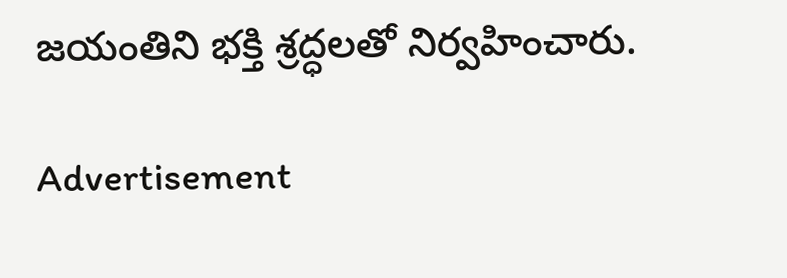జయంతిని భక్తి శ్రద్ధలతో నిర్వహించారు.

Advertisement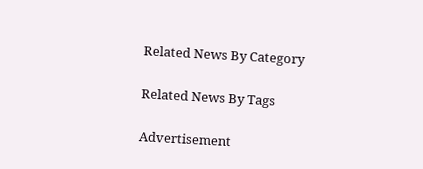Related News By Category

Related News By Tags

Advertisement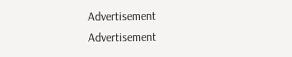Advertisement
Advertisement